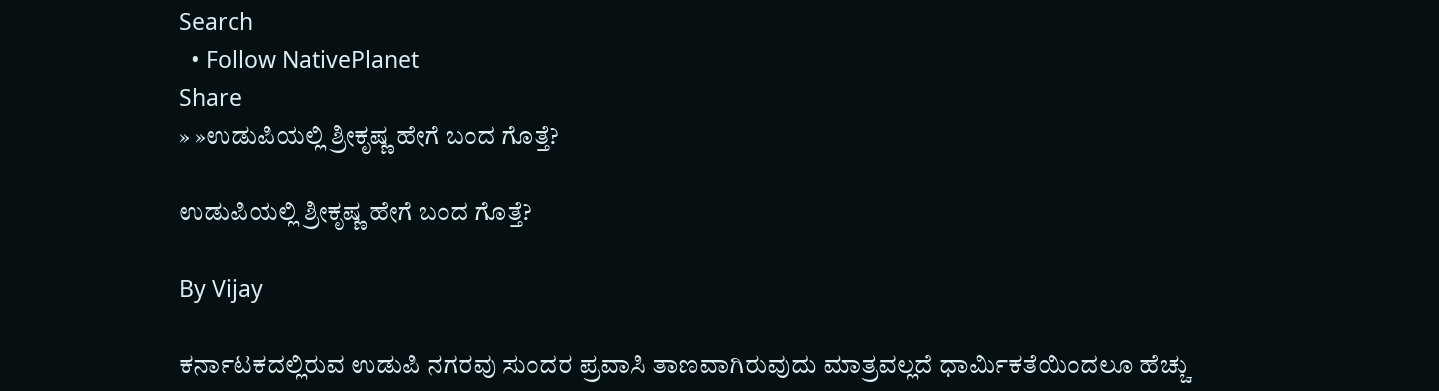Search
  • Follow NativePlanet
Share
» »ಉಡುಪಿಯಲ್ಲಿ ಶ್ರೀಕೃಷ್ಣ ಹೇಗೆ ಬಂದ ಗೊತ್ತೆ?

ಉಡುಪಿಯಲ್ಲಿ ಶ್ರೀಕೃಷ್ಣ ಹೇಗೆ ಬಂದ ಗೊತ್ತೆ?

By Vijay

ಕರ್ನಾಟಕದಲ್ಲಿರುವ ಉಡುಪಿ ನಗರವು ಸುಂದರ ಪ್ರವಾಸಿ ತಾಣವಾಗಿರುವುದು ಮಾತ್ರವಲ್ಲದೆ ಧಾರ್ಮಿಕತೆಯಿಂದಲೂ ಹೆಚ್ಚು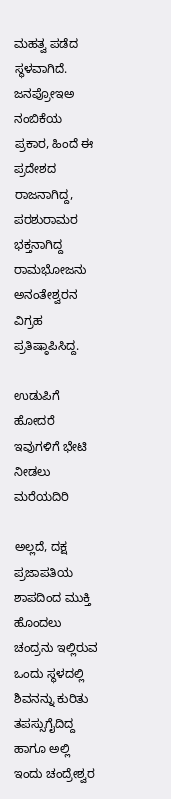ಮಹತ್ವ ಪಡೆದ ಸ್ಥಳವಾಗಿದೆ. ಜನಪ್ರೋಇಅ ನಂಬಿಕೆಯ ಪ್ರಕಾರ, ಹಿಂದೆ ಈ ಪ್ರದೇಶದ ರಾಜನಾಗಿದ್ದ, ಪರಶುರಾಮರ ಭಕ್ತನಾಗಿದ್ದ ರಾಮಭೋಜನು ಅನಂತೇಶ್ವರನ ವಿಗ್ರಹ ಪ್ರತಿಷ್ಠಾಪಿಸಿದ್ದ.

ಉಡುಪಿಗೆ ಹೋದರೆ ಇವುಗಳಿಗೆ ಭೇಟಿ ನೀಡಲು ಮರೆಯದಿರಿ

ಅಲ್ಲದೆ, ದಕ್ಷ ಪ್ರಜಾಪತಿಯ ಶಾಪದಿಂದ ಮುಕ್ತಿ ಹೊಂದಲು ಚಂದ್ರನು ಇಲ್ಲಿರುವ ಒಂದು ಸ್ಥಳದಲ್ಲಿ ಶಿವನನ್ನು ಕುರಿತು ತಪಸ್ಸುಗೈದಿದ್ದ ಹಾಗೂ ಅಲ್ಲಿ ಇಂದು ಚಂದ್ರೇಶ್ವರ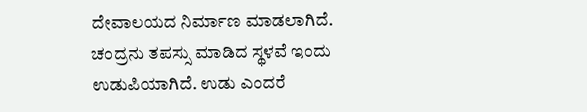ದೇವಾಲಯದ ನಿರ್ಮಾಣ ಮಾಡಲಾಗಿದೆ. ಚಂದ್ರನು ತಪಸ್ಸು ಮಾಡಿದ ಸ್ಥಳವೆ ಇಂದು ಉಡುಪಿಯಾಗಿದೆ. ಉಡು ಎಂದರೆ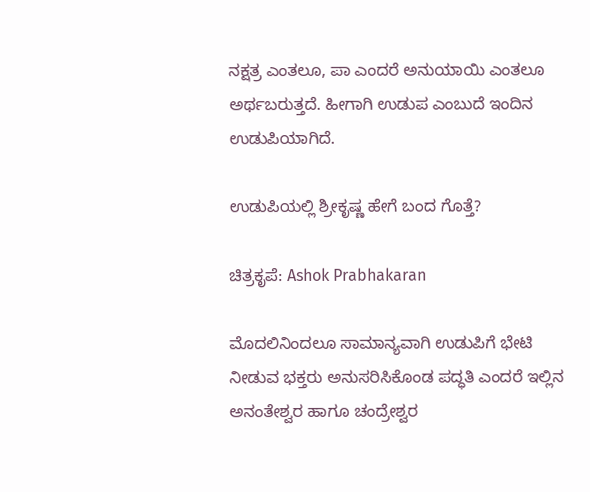ನಕ್ಷತ್ರ ಎಂತಲೂ, ಪಾ ಎಂದರೆ ಅನುಯಾಯಿ ಎಂತಲೂ ಅರ್ಥಬರುತ್ತದೆ. ಹೀಗಾಗಿ ಉಡುಪ ಎಂಬುದೆ ಇಂದಿನ ಉಡುಪಿಯಾಗಿದೆ.

ಉಡುಪಿಯಲ್ಲಿ ಶ್ರೀಕೃಷ್ಣ ಹೇಗೆ ಬಂದ ಗೊತ್ತೆ?

ಚಿತ್ರಕೃಪೆ: Ashok Prabhakaran

ಮೊದಲಿನಿಂದಲೂ ಸಾಮಾನ್ಯವಾಗಿ ಉಡುಪಿಗೆ ಭೇಟಿ ನೀಡುವ ಭಕ್ತರು ಅನುಸರಿಸಿಕೊಂಡ ಪದ್ಧತಿ ಎಂದರೆ ಇಲ್ಲಿನ ಅನಂತೇಶ್ವರ ಹಾಗೂ ಚಂದ್ರೇಶ್ವರ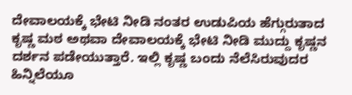ದೇವಾಲಯಕ್ಕೆ ಭೇಟಿ ನೀಡಿ ನಂತರ ಉಡುಪಿಯ ಹೆಗ್ಗುರುತಾದ ಕೃಷ್ಣ ಮಠ ಅಥವಾ ದೇವಾಲಯಕ್ಕೆ ಭೇಟಿ ನೀಡಿ ಮುದ್ದು ಕೃಷ್ಣನ ದರ್ಶನ ಪಡೇಯುತ್ತಾರೆ. ಇಲ್ಲಿ ಕೃಷ್ಣ ಬಂದು ನೆಲೆಸಿರುವುದರ ಹಿನ್ನಿಲೆಯೂ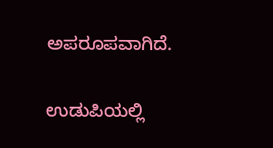ಅಪರೂಪವಾಗಿದೆ.

ಉಡುಪಿಯಲ್ಲಿ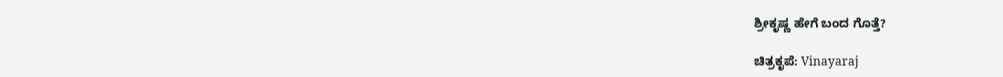ಶ್ರೀಕೃಷ್ಣ ಹೇಗೆ ಬಂದ ಗೊತ್ತೆ?

ಚಿತ್ರಕೃಪೆ: Vinayaraj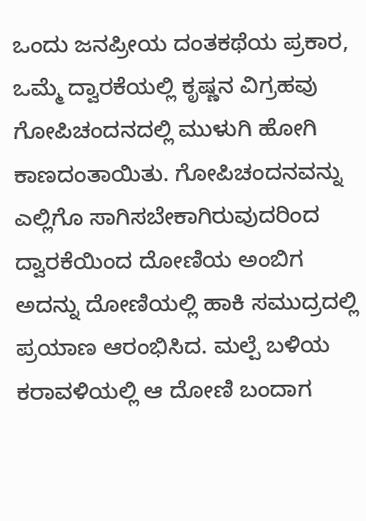ಒಂದು ಜನಪ್ರೀಯ ದಂತಕಥೆಯ ಪ್ರಕಾರ, ಒಮ್ಮೆ ದ್ವಾರಕೆಯಲ್ಲಿ ಕೃಷ್ಣನ ವಿಗ್ರಹವು ಗೋಪಿಚಂದನದಲ್ಲಿ ಮುಳುಗಿ ಹೋಗಿ ಕಾಣದಂತಾಯಿತು. ಗೋಪಿಚಂದನವನ್ನು ಎಲ್ಲಿಗೊ ಸಾಗಿಸಬೇಕಾಗಿರುವುದರಿಂದ ದ್ವಾರಕೆಯಿಂದ ದೋಣಿಯ ಅಂಬಿಗ ಅದನ್ನು ದೋಣಿಯಲ್ಲಿ ಹಾಕಿ ಸಮುದ್ರದಲ್ಲಿ ಪ್ರಯಾಣ ಆರಂಭಿಸಿದ. ಮಲ್ಪೆ ಬಳಿಯ ಕರಾವಳಿಯಲ್ಲಿ ಆ ದೋಣಿ ಬಂದಾಗ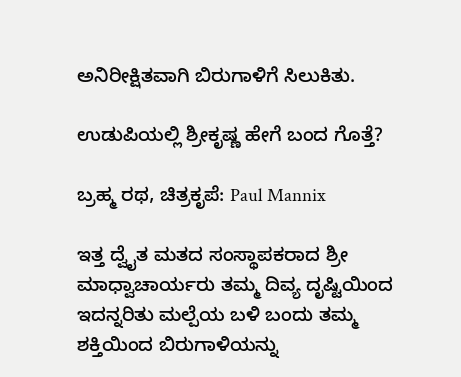ಅನಿರೀಕ್ಷಿತವಾಗಿ ಬಿರುಗಾಳಿಗೆ ಸಿಲುಕಿತು.

ಉಡುಪಿಯಲ್ಲಿ ಶ್ರೀಕೃಷ್ಣ ಹೇಗೆ ಬಂದ ಗೊತ್ತೆ?

ಬ್ರಹ್ಮ ರಥ, ಚಿತ್ರಕೃಪೆ: Paul Mannix

ಇತ್ತ ದ್ವೈತ ಮತದ ಸಂಸ್ಥಾಪಕರಾದ ಶ್ರೀ ಮಾಧ್ವಾಚಾರ್ಯರು ತಮ್ಮ ದಿವ್ಯ ದೃಷ್ಟಿಯಿಂದ ಇದನ್ನರಿತು ಮಲ್ಪೆಯ ಬಳಿ ಬಂದು ತಮ್ಮ ಶಕ್ತಿಯಿಂದ ಬಿರುಗಾಳಿಯನ್ನು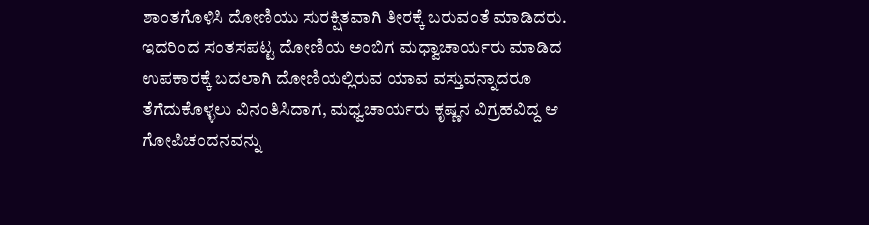ಶಾಂತಗೊಳಿಸಿ ದೋಣಿಯು ಸುರಕ್ಷಿತವಾಗಿ ತೀರಕ್ಕೆ ಬರುವಂತೆ ಮಾಡಿದರು. ಇದರಿಂದ ಸಂತಸಪಟ್ಟ ದೋಣಿಯ ಅಂಬಿಗ ಮಧ್ವಾಚಾರ್ಯರು ಮಾಡಿದ ಉಪಕಾರಕ್ಕೆ ಬದಲಾಗಿ ದೋಣಿಯಲ್ಲಿರುವ ಯಾವ ವಸ್ತುವನ್ನಾದರೂ ತೆಗೆದುಕೊಳ್ಳಲು ವಿನಂತಿಸಿದಾಗ, ಮಧ್ವಚಾರ್ಯರು ಕೃಷ್ಣನ ವಿಗ್ರಹವಿದ್ದ ಆ ಗೋಪಿಚಂದನವನ್ನು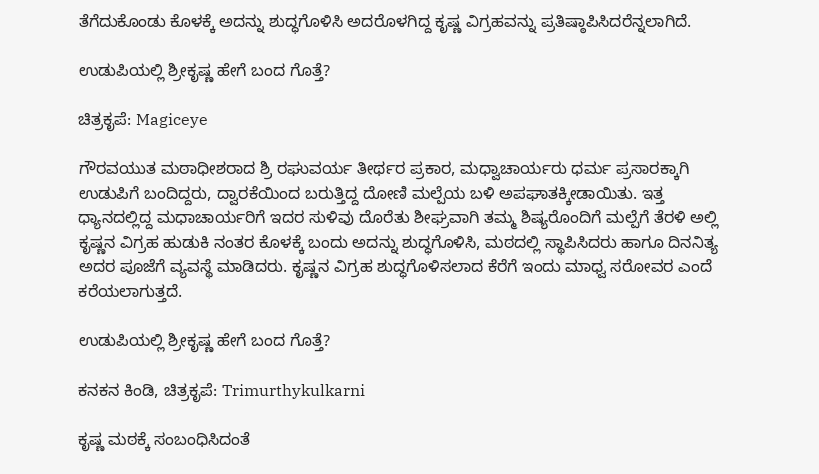ತೆಗೆದುಕೊಂಡು ಕೊಳಕ್ಕೆ ಅದನ್ನು ಶುದ್ಧಗೊಳಿಸಿ ಅದರೊಳಗಿದ್ದ ಕೃಷ್ಣ ವಿಗ್ರಹವನ್ನು ಪ್ರತಿಷ್ಠಾಪಿಸಿದರೆನ್ನಲಾಗಿದೆ.

ಉಡುಪಿಯಲ್ಲಿ ಶ್ರೀಕೃಷ್ಣ ಹೇಗೆ ಬಂದ ಗೊತ್ತೆ?

ಚಿತ್ರಕೃಪೆ: Magiceye

ಗೌರವಯುತ ಮಠಾಧೀಶರಾದ ಶ್ರಿ ರಘುವರ್ಯ ತೀರ್ಥರ ಪ್ರಕಾರ, ಮಧ್ವಾಚಾರ್ಯರು ಧರ್ಮ ಪ್ರಸಾರಕ್ಕಾಗಿ ಉಡುಪಿಗೆ ಬಂದಿದ್ದರು, ದ್ವಾರಕೆಯಿಂದ ಬರುತ್ತಿದ್ದ ದೋಣಿ ಮಲ್ಪೆಯ ಬಳಿ ಅಪಘಾತಕ್ಕೀಡಾಯಿತು. ಇತ್ತ ಧ್ಯಾನದಲ್ಲಿದ್ದ ಮಧಾಚಾರ್ಯರಿಗೆ ಇದರ ಸುಳಿವು ದೊರೆತು ಶೀಘ್ರವಾಗಿ ತಮ್ಮ ಶಿಷ್ಯರೊಂದಿಗೆ ಮಲ್ಪೆಗೆ ತೆರಳಿ ಅಲ್ಲಿ ಕೃಷ್ಣನ ವಿಗ್ರಹ ಹುಡುಕಿ ನಂತರ ಕೊಳಕ್ಕೆ ಬಂದು ಅದನ್ನು ಶುದ್ಧಗೊಳಿಸಿ, ಮಠದಲ್ಲಿ ಸ್ಥಾಪಿಸಿದರು ಹಾಗೂ ದಿನನಿತ್ಯ ಅದರ ಪೂಜೆಗೆ ವ್ಯವಸ್ಥೆ ಮಾಡಿದರು. ಕೃಷ್ಣನ ವಿಗ್ರಹ ಶುದ್ಧಗೊಳಿಸಲಾದ ಕೆರೆಗೆ ಇಂದು ಮಾಧ್ವ ಸರೋವರ ಎಂದೆ ಕರೆಯಲಾಗುತ್ತದೆ.

ಉಡುಪಿಯಲ್ಲಿ ಶ್ರೀಕೃಷ್ಣ ಹೇಗೆ ಬಂದ ಗೊತ್ತೆ?

ಕನಕನ ಕಿಂಡಿ, ಚಿತ್ರಕೃಪೆ: Trimurthykulkarni

ಕೃಷ್ಣ ಮಠಕ್ಕೆ ಸಂಬಂಧಿಸಿದಂತೆ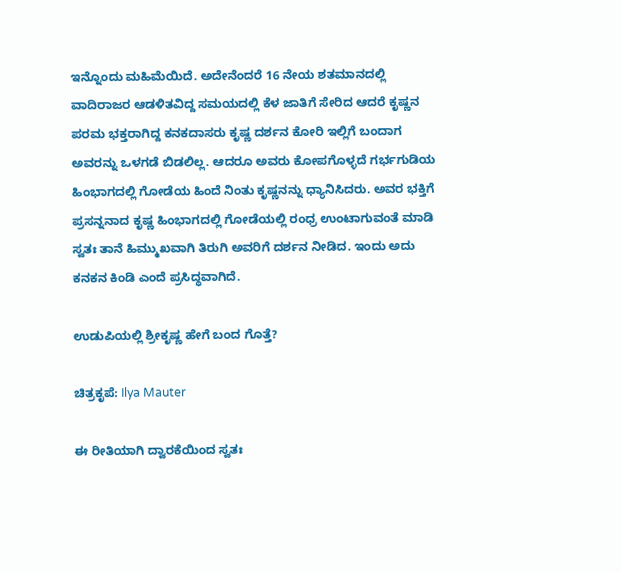ಇನ್ನೊಂದು ಮಹಿಮೆಯಿದೆ. ಅದೇನೆಂದರೆ 16 ನೇಯ ಶತಮಾನದಲ್ಲಿ ವಾದಿರಾಜರ ಆಡಳಿತವಿದ್ದ ಸಮಯದಲ್ಲಿ ಕೆಳ ಜಾತಿಗೆ ಸೇರಿದ ಆದರೆ ಕೃಷ್ಣನ ಪರಮ ಭಕ್ತರಾಗಿದ್ದ ಕನಕದಾಸರು ಕೃಷ್ಣ ದರ್ಶನ ಕೋರಿ ಇಲ್ಲಿಗೆ ಬಂದಾಗ ಅವರನ್ನು ಒಳಗಡೆ ಬಿಡಲಿಲ್ಲ. ಆದರೂ ಅವರು ಕೋಪಗೊಳ್ಳದೆ ಗರ್ಭಗುಡಿಯ ಹಿಂಭಾಗದಲ್ಲಿ ಗೋಡೆಯ ಹಿಂದೆ ನಿಂತು ಕೃಷ್ಣನನ್ನು ಧ್ಯಾನಿಸಿದರು. ಅವರ ಭಕ್ತಿಗೆ ಪ್ರಸನ್ನನಾದ ಕೃಷ್ಣ ಹಿಂಭಾಗದಲ್ಲಿ ಗೋಡೆಯಲ್ಲಿ ರಂಧ್ರ ಉಂಟಾಗುವಂತೆ ಮಾಡಿ ಸ್ವತಃ ತಾನೆ ಹಿಮ್ಮುಖವಾಗಿ ತಿರುಗಿ ಅವರಿಗೆ ದರ್ಶನ ನೀಡಿದ. ಇಂದು ಅದು ಕನಕನ ಕಿಂಡಿ ಎಂದೆ ಪ್ರಸಿದ್ಧವಾಗಿದೆ.

ಉಡುಪಿಯಲ್ಲಿ ಶ್ರೀಕೃಷ್ಣ ಹೇಗೆ ಬಂದ ಗೊತ್ತೆ?

ಚಿತ್ರಕೃಪೆ: Ilya Mauter

ಈ ರೀತಿಯಾಗಿ ದ್ವಾರಕೆಯಿಂದ ಸ್ವತಃ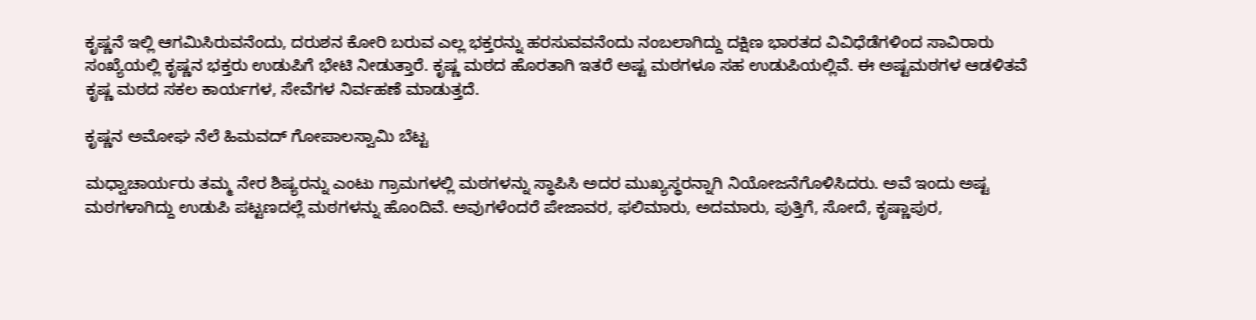ಕೃಷ್ಣನೆ ಇಲ್ಲಿ ಆಗಮಿಸಿರುವನೆಂದು, ದರುಶನ ಕೋರಿ ಬರುವ ಎಲ್ಲ ಭಕ್ತರನ್ನು ಹರಸುವವನೆಂದು ನಂಬಲಾಗಿದ್ದು ದಕ್ಷಿಣ ಭಾರತದ ವಿವಿಧೆಡೆಗಳಿಂದ ಸಾವಿರಾರು ಸಂಖ್ಯೆಯಲ್ಲಿ ಕೃಷ್ಣನ ಭಕ್ತರು ಉಡುಪಿಗೆ ಭೇಟಿ ನೀಡುತ್ತಾರೆ. ಕೃಷ್ಣ ಮಠದ ಹೊರತಾಗಿ ಇತರೆ ಅಷ್ಟ ಮಠಗಳೂ ಸಹ ಉಡುಪಿಯಲ್ಲಿವೆ. ಈ ಅಷ್ಟಮಠಗಳ ಆಡಳಿತವೆ ಕೃಷ್ಣ ಮಠದ ಸಕಲ ಕಾರ್ಯಗಳ, ಸೇವೆಗಳ ನಿರ್ವಹಣೆ ಮಾಡುತ್ತದೆ.

ಕೃಷ್ಣನ ಅಮೋಘ ನೆಲೆ ಹಿಮವದ್ ಗೋಪಾಲಸ್ವಾಮಿ ಬೆಟ್ಟ

ಮಧ್ವಾಚಾರ್ಯರು ತಮ್ಮ ನೇರ ಶಿಷ್ಯರನ್ನು ಎಂಟು ಗ್ರಾಮಗಳಲ್ಲಿ ಮಠಗಳನ್ನು ಸ್ಥಾಪಿಸಿ ಅದರ ಮುಖ್ಯಸ್ಥರನ್ನಾಗಿ ನಿಯೋಜನೆಗೊಳಿಸಿದರು. ಅವೆ ಇಂದು ಅಷ್ಟ ಮಠಗಳಾಗಿದ್ದು ಉಡುಪಿ ಪಟ್ಟಣದಲ್ಲೆ ಮಠಗಳನ್ನು ಹೊಂದಿವೆ. ಅವುಗಳೆಂದರೆ ಪೇಜಾವರ, ಫಲಿಮಾರು, ಅದಮಾರು, ಪುತ್ತಿಗೆ, ಸೋದೆ, ಕೃಷ್ಣಾಪುರ,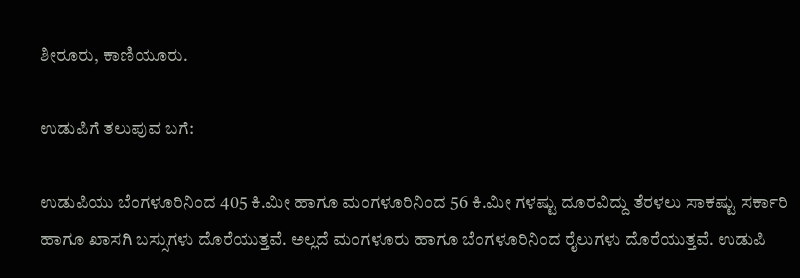ಶೀರೂರು, ಕಾಣಿಯೂರು.

ಉಡುಪಿಗೆ ತಲುಪುವ ಬಗೆ:

ಉಡುಪಿಯು ಬೆಂಗಳೂರಿನಿಂದ 405 ಕಿ.ಮೀ ಹಾಗೂ ಮಂಗಳೂರಿನಿಂದ 56 ಕಿ.ಮೀ ಗಳಷ್ಟು ದೂರವಿದ್ದು ತೆರಳಲು ಸಾಕಷ್ಟು ಸರ್ಕಾರಿ ಹಾಗೂ ಖಾಸಗಿ ಬಸ್ಸುಗಳು ದೊರೆಯುತ್ತವೆ. ಅಲ್ಲದೆ ಮಂಗಳೂರು ಹಾಗೂ ಬೆಂಗಳೂರಿನಿಂದ ರೈಲುಗಳು ದೊರೆಯುತ್ತವೆ. ಉಡುಪಿ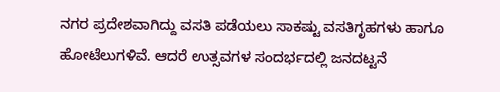ನಗರ ಪ್ರದೇಶವಾಗಿದ್ದು ವಸತಿ ಪಡೆಯಲು ಸಾಕಷ್ಟು ವಸತಿಗೃಹಗಳು ಹಾಗೂ ಹೋಟೆಲುಗಳಿವೆ. ಆದರೆ ಉತ್ಸವಗಳ ಸಂದರ್ಭದಲ್ಲಿ ಜನದಟ್ಟನೆ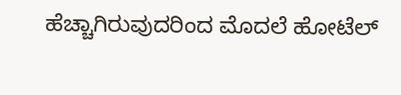ಹೆಚ್ಚಾಗಿರುವುದರಿಂದ ಮೊದಲೆ ಹೋಟೆಲ್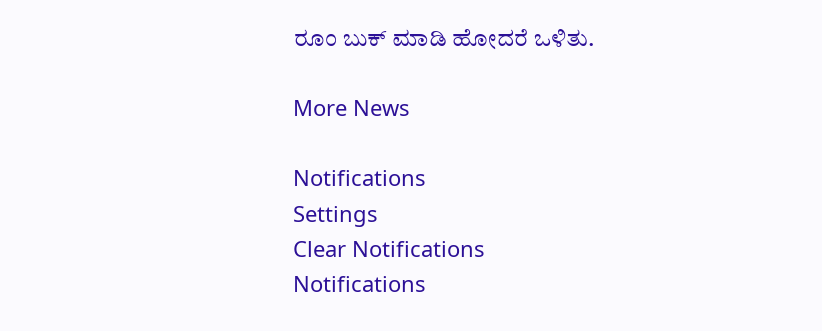ರೂಂ ಬುಕ್ ಮಾಡಿ ಹೋದರೆ ಒಳಿತು.

More News

Notifications
Settings
Clear Notifications
Notifications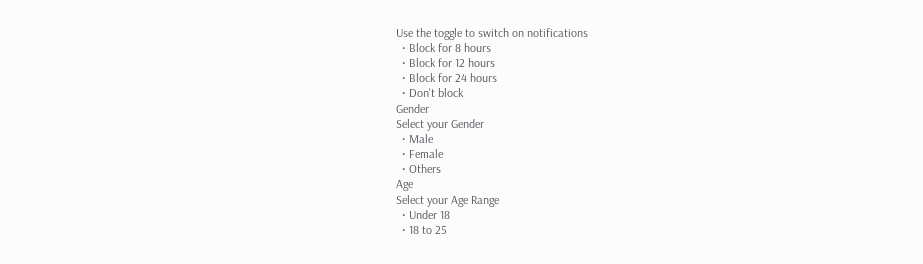Use the toggle to switch on notifications
  • Block for 8 hours
  • Block for 12 hours
  • Block for 24 hours
  • Don't block
Gender
Select your Gender
  • Male
  • Female
  • Others
Age
Select your Age Range
  • Under 18
  • 18 to 25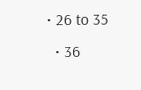• 26 to 35
  • 36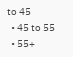to 45
  • 45 to 55
  • 55+